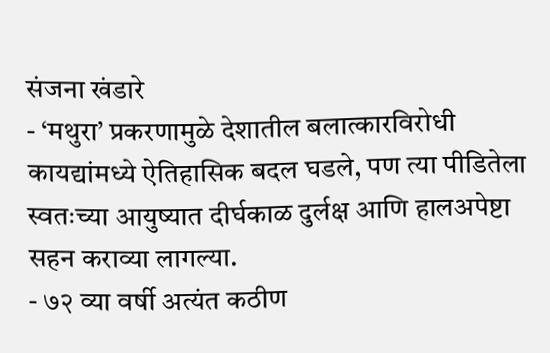संजना खंडारे
- ‘मथुरा’ प्रकरणामुळे देशातील बलात्कारविरोधी कायद्यांमध्ये ऐतिहासिक बदल घडले, पण त्या पीडितेला स्वतःच्या आयुष्यात दीर्घकाळ दुर्लक्ष आणि हालअपेष्टा सहन कराव्या लागल्या.
- ७२ व्या वर्षी अत्यंत कठीण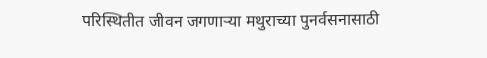परिस्थितीत जीवन जगणाऱ्या मथुराच्या पुनर्वसनासाठी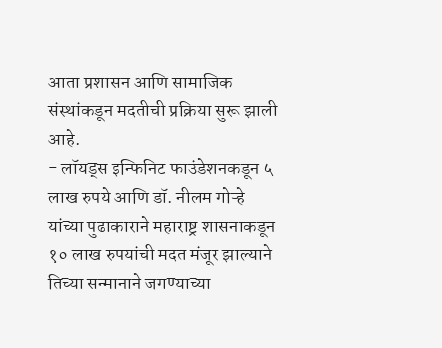आता प्रशासन आणि सामाजिक संस्थांकडून मदतीची प्रक्रिया सुरू झाली आहे.
- लॉयड्स इन्फिनिट फाउंडेशनकडून ५ लाख रुपये आणि डॉ. नीलम गोऱ्हे यांच्या पुढाकाराने महाराष्ट्र शासनाकडून १० लाख रुपयांची मदत मंजूर झाल्याने तिच्या सन्मानाने जगण्याच्या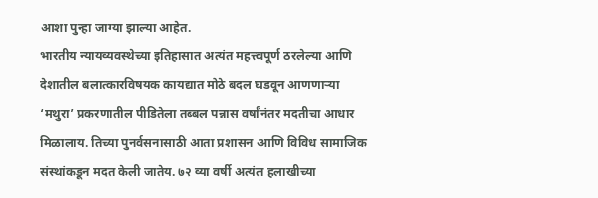आशा पुन्हा जाग्या झाल्या आहेत.
भारतीय न्यायव्यवस्थेच्या इतिहासात अत्यंत महत्त्वपूर्ण ठरलेल्या आणि देशातील बलात्कारविषयक कायद्यात मोठे बदल घडवून आणणाऱ्या ‘मथुरा’ प्रकरणातील पीडितेला तब्बल पन्नास वर्षांनंतर मदतीचा आधार मिळालाय. तिच्या पुनर्वसनासाठी आता प्रशासन आणि विविध सामाजिक संस्थांकडून मदत केली जातेय. ७२ व्या वर्षी अत्यंत हलाखीच्या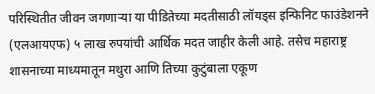परिस्थितीत जीवन जगणाऱ्या या पीडितेच्या मदतीसाठी लॉयड्स इन्फिनिट फाउंडेशनने (एलआयएफ) ५ लाख रुपयांची आर्थिक मदत जाहीर केली आहे. तसेच महाराष्ट्र शासनाच्या माध्यमातून मथुरा आणि तिच्या कुटुंबाला एकूण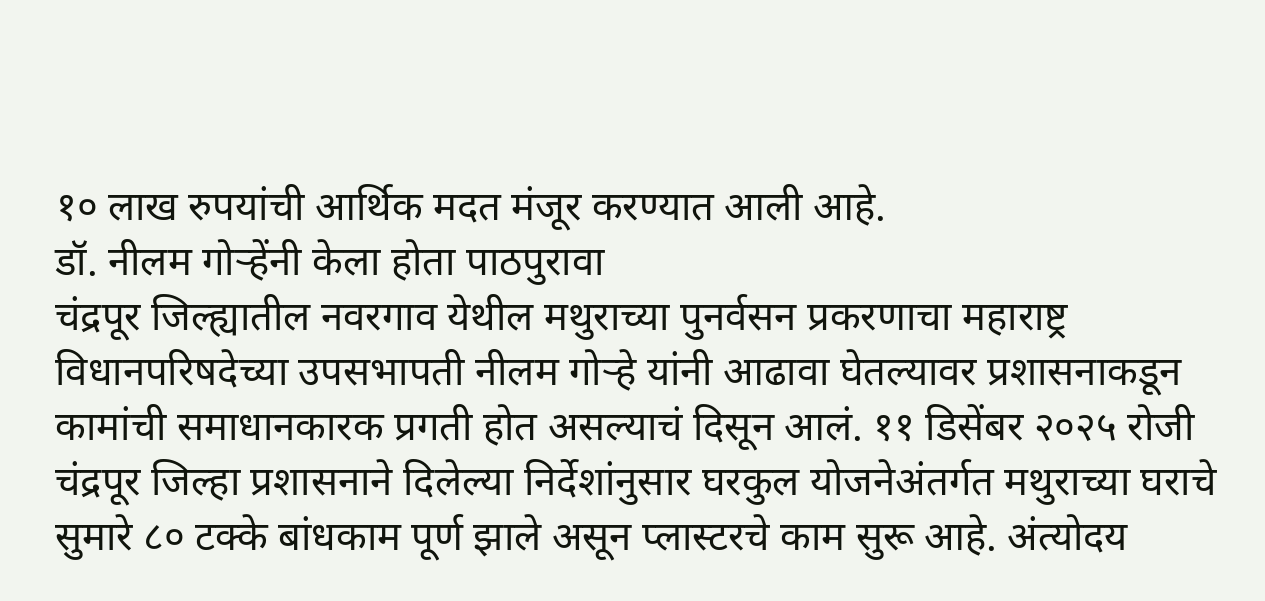१० लाख रुपयांची आर्थिक मदत मंजूर करण्यात आली आहे.
डॉ. नीलम गोऱ्हेंनी केला होता पाठपुरावा
चंद्रपूर जिल्ह्यातील नवरगाव येथील मथुराच्या पुनर्वसन प्रकरणाचा महाराष्ट्र विधानपरिषदेच्या उपसभापती नीलम गोऱ्हे यांनी आढावा घेतल्यावर प्रशासनाकडून कामांची समाधानकारक प्रगती होत असल्याचं दिसून आलं. ११ डिसेंबर २०२५ रोजी चंद्रपूर जिल्हा प्रशासनाने दिलेल्या निर्देशांनुसार घरकुल योजनेअंतर्गत मथुराच्या घराचे सुमारे ८० टक्के बांधकाम पूर्ण झाले असून प्लास्टरचे काम सुरू आहे. अंत्योदय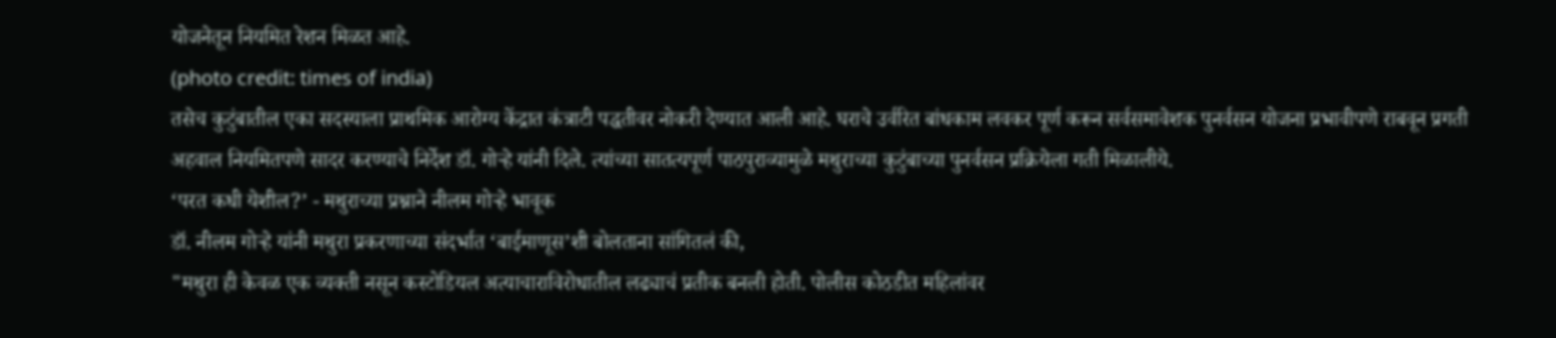योजनेतून नियमित रेशन मिळत आहे.
(photo credit: times of india)
तसेच कुटुंबातील एका सदस्याला प्राथमिक आरोग्य केंद्रात कंत्राटी पद्धतीवर नोकरी देण्यात आली आहे. घराचे उर्वरित बांधकाम लवकर पूर्ण करून सर्वसमावेशक पुनर्वसन योजना प्रभावीपणे राबवून प्रगती अहवाल नियमितपणे सादर करण्याचे निर्देश डॉ. गोऱ्हे यांनी दिले. त्यांच्या सातत्यपूर्ण पाठपुराव्यामुळे मथुराच्या कुटुंबाच्या पुनर्वसन प्रक्रियेला गती मिळालीये.
‘परत कधी येशील?’ - मथुराच्या प्रश्नाने नीलम गोऱ्हे भावूक
डॉ. नीलम गोऱ्हे यांनी मथुरा प्रकरणाच्या संदर्भात ‘बाईमाणूस’शी बोलताना सांगितलं की,
"मथुरा ही केवळ एक व्यक्ती नसून कस्टोडियल अत्याचाराविरोधातील लढ्याचं प्रतीक बनली होती. पोलीस कोठडीत महिलांवर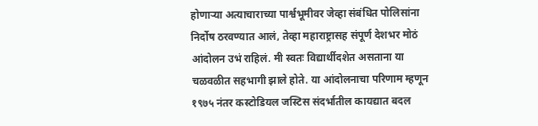होणाऱ्या अत्याचाराच्या पार्श्वभूमीवर जेव्हा संबंधित पोलिसांना निर्दोष ठरवण्यात आलं, तेव्हा महाराष्ट्रासह संपूर्ण देशभर मोठं आंदोलन उभं राहिलं. मी स्वतः विद्यार्थीदशेत असताना या चळवळीत सहभागी झाले होते. या आंदोलनाचा परिणाम म्हणून १९७५ नंतर कस्टोडियल जस्टिस संदर्भातील कायद्यात बदल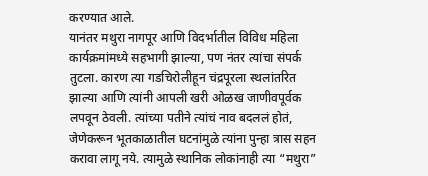करण्यात आले.
यानंतर मथुरा नागपूर आणि विदर्भातील विविध महिला कार्यक्रमांमध्ये सहभागी झाल्या, पण नंतर त्यांचा संपर्क तुटला. कारण त्या गडचिरोलीहून चंद्रपूरला स्थलांतरित झाल्या आणि त्यांनी आपली खरी ओळख जाणीवपूर्वक लपवून ठेवली. त्यांच्या पतीने त्यांचं नाव बदललं होतं, जेणेकरून भूतकाळातील घटनांमुळे त्यांना पुन्हा त्रास सहन करावा लागू नये. त्यामुळे स्थानिक लोकांनाही त्या “मथुरा”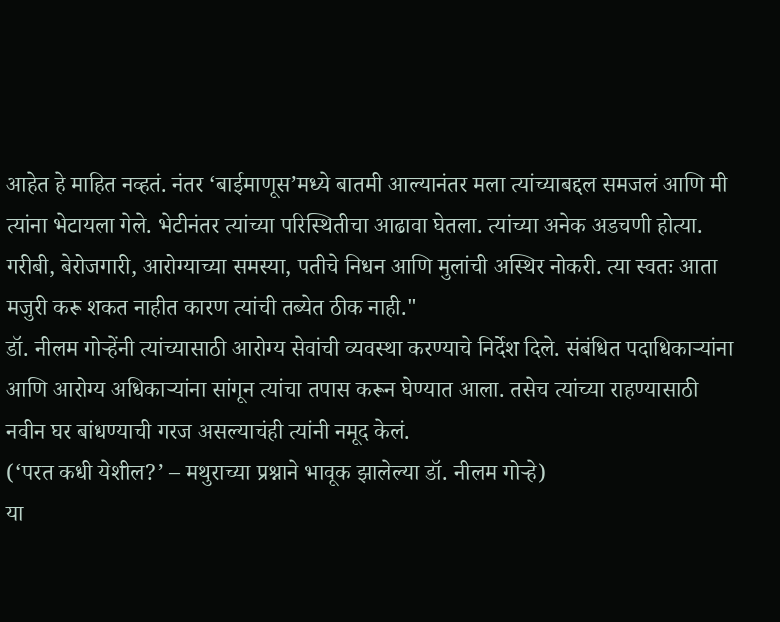आहेत हे माहित नव्हतं. नंतर ‘बाईमाणूस’मध्ये बातमी आल्यानंतर मला त्यांच्याबद्दल समजलं आणि मी त्यांना भेटायला गेले. भेटीनंतर त्यांच्या परिस्थितीचा आढावा घेतला. त्यांच्या अनेक अडचणी होत्या. गरीबी, बेरोजगारी, आरोग्याच्या समस्या, पतीचे निधन आणि मुलांची अस्थिर नोकरी. त्या स्वतः आता मजुरी करू शकत नाहीत कारण त्यांची तब्येत ठीक नाही."
डॉ. नीलम गोऱ्हेंनी त्यांच्यासाठी आरोग्य सेवांची व्यवस्था करण्याचे निर्देश दिले. संबंधित पदाधिकाऱ्यांना आणि आरोग्य अधिकाऱ्यांना सांगून त्यांचा तपास करून घेण्यात आला. तसेच त्यांच्या राहण्यासाठी नवीन घर बांधण्याची गरज असल्याचंही त्यांनी नमूद केलं.
(‘परत कधी येशील?’ – मथुराच्या प्रश्नाने भावूक झालेल्या डॉ. नीलम गोऱ्हे)
या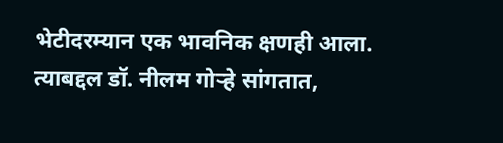भेटीदरम्यान एक भावनिक क्षणही आला. त्याबद्दल डॉ. नीलम गोऱ्हे सांगतात,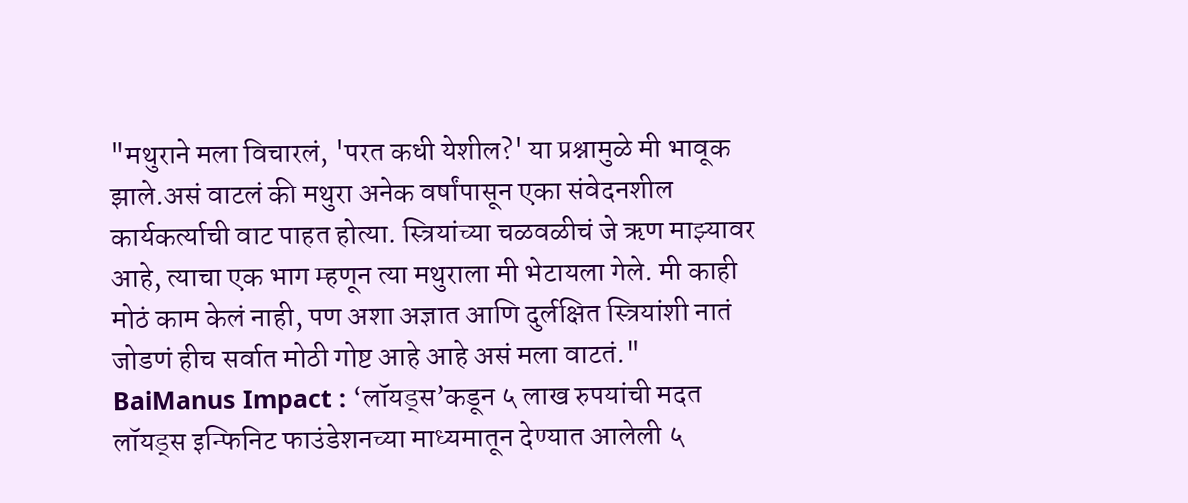"मथुराने मला विचारलं, 'परत कधी येशील?' या प्रश्नामुळे मी भावूक झाले.असं वाटलं की मथुरा अनेक वर्षांपासून एका संवेदनशील कार्यकर्त्याची वाट पाहत होत्या. स्त्रियांच्या चळवळीचं जे ऋण माझ्यावर आहे, त्याचा एक भाग म्हणून त्या मथुराला मी भेटायला गेले. मी काही मोठं काम केलं नाही, पण अशा अज्ञात आणि दुर्लक्षित स्त्रियांशी नातं जोडणं हीच सर्वात मोठी गोष्ट आहे आहे असं मला वाटतं."
BaiManus Impact : ‘लॉयड्स’कडून ५ लाख रुपयांची मदत
लॉयड्स इन्फिनिट फाउंडेशनच्या माध्यमातून देण्यात आलेली ५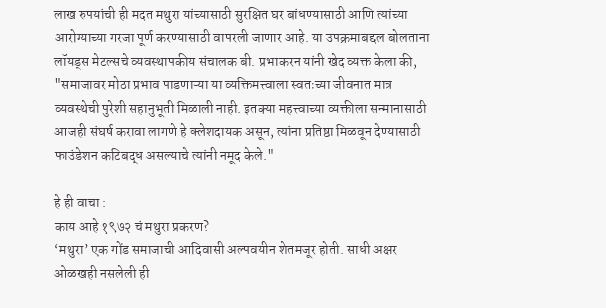लाख रुपयांची ही मदत मथुरा यांच्यासाठी सुरक्षित घर बांधण्यासाठी आणि त्यांच्या आरोग्याच्या गरजा पूर्ण करण्यासाठी वापरली जाणार आहे. या उपक्रमाबद्दल बोलताना लॉयड्स मेटल्सचे व्यवस्थापकीय संचालक बी. प्रभाकरन यांनी खेद व्यक्त केला की,
"समाजावर मोठा प्रभाव पाडणाऱ्या या व्यक्तिमत्त्वाला स्वतःच्या जीवनात मात्र व्यवस्थेची पुरेशी सहानुभूती मिळाली नाही. इतक्या महत्त्वाच्या व्यक्तीला सन्मानासाठी आजही संघर्ष करावा लागणे हे क्लेशदायक असून, त्यांना प्रतिष्ठा मिळवून देण्यासाठी फाउंडेशन कटिबद्ध असल्याचे त्यांनी नमूद केले."

हे ही वाचा :
काय आहे १९७२ चं मथुरा प्रकरण?
‘मथुरा’ एक गोंड समाजाची आदिवासी अल्पवयीन शेतमजूर होती. साधी अक्षर ओळखही नसलेली ही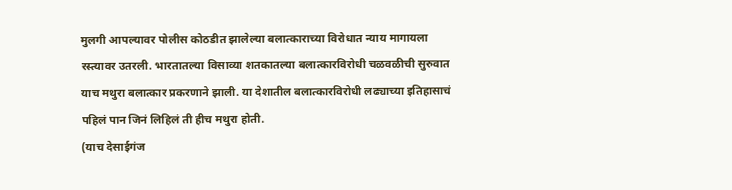मुलगी आपल्यावर पोलीस कोठडीत झालेल्या बलात्काराच्या विरोधात न्याय मागायला रस्त्यावर उतरली. भारतातल्या विसाव्या शतकातल्या बलात्कारविरोधी चळवळीची सुरुवात याच मथुरा बलात्कार प्रकरणाने झाली. या देशातील बलात्कारविरोधी लढ्याच्या इतिहासाचं पहिलं पान जिनं लिहिलं ती हीच मथुरा होती.
(याच देसाईगंज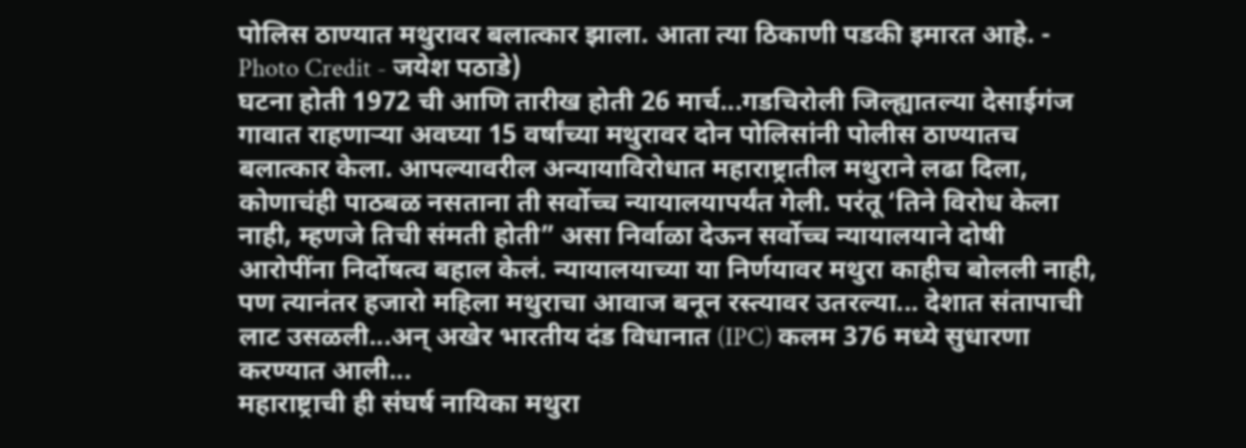पोलिस ठाण्यात मथुरावर बलात्कार झाला. आता त्या ठिकाणी पडकी इमारत आहे. - Photo Credit - जयेश पठाडे)
घटना होती 1972 ची आणि तारीख होती 26 मार्च...गडचिरोली जिल्ह्यातल्या देसाईगंज गावात राहणाऱ्या अवघ्या 15 वर्षांच्या मथुरावर दोन पोलिसांनी पोलीस ठाण्यातच बलात्कार केला. आपल्यावरील अन्यायाविरोधात महाराष्ट्रातील मथुराने लढा दिला, कोणाचंही पाठबळ नसताना ती सर्वोच्च न्यायालयापर्यंत गेली. परंतू ‘तिने विरोध केला नाही, म्हणजे तिची संमती होती” असा निर्वाळा देऊन सर्वोच्च न्यायालयाने दोषी आरोपींना निर्दोषत्व बहाल केलं. न्यायालयाच्या या निर्णयावर मथुरा काहीच बोलली नाही, पण त्यानंतर हजारो महिला मथुराचा आवाज बनून रस्त्यावर उतरल्या... देशात संतापाची लाट उसळली...अन् अखेर भारतीय दंड विधानात (IPC) कलम 376 मध्ये सुधारणा करण्यात आली...
महाराष्ट्राची ही संघर्ष नायिका मथुरा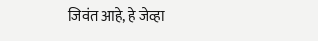जिवंत आहे, हे जेव्हा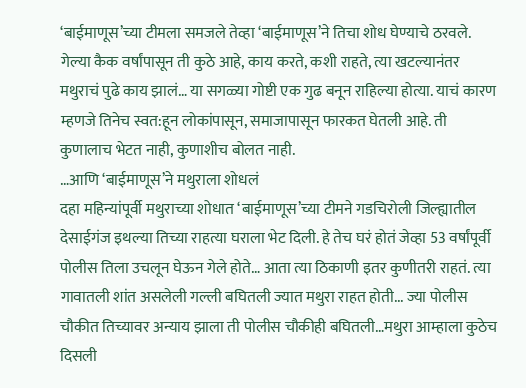‘बाईमाणूस’च्या टीमला समजले तेव्हा ‘बाईमाणूस’ने तिचा शोध घेण्याचे ठरवले. गेल्या कैक वर्षांपासून ती कुठे आहे, काय करते, कशी राहते, त्या खटल्यानंतर मथुराचं पुढे काय झालं… या सगळ्या गोष्टी एक गुढ बनून राहिल्या होत्या. याचं कारण म्हणजे तिनेच स्वत:हून लोकांपासून, समाजापासून फारकत घेतली आहे. ती कुणालाच भेटत नाही, कुणाशीच बोलत नाही.
…आणि ‘बाईमाणूस’ने मथुराला शोधलं
दहा महिन्यांपूर्वी मथुराच्या शोधात ‘बाईमाणूस’च्या टीमने गडचिरोली जिल्ह्यातील देसाईगंज इथल्या तिच्या राहत्या घराला भेट दिली. हे तेच घरं होतं जेव्हा 53 वर्षांपूर्वी पोलीस तिला उचलून घेऊन गेले होते… आता त्या ठिकाणी इतर कुणीतरी राहतं. त्या गावातली शांत असलेली गल्ली बघितली ज्यात मथुरा राहत होती... ज्या पोलीस चौकीत तिच्यावर अन्याय झाला ती पोलीस चौकीही बघितली…मथुरा आम्हाला कुठेच दिसली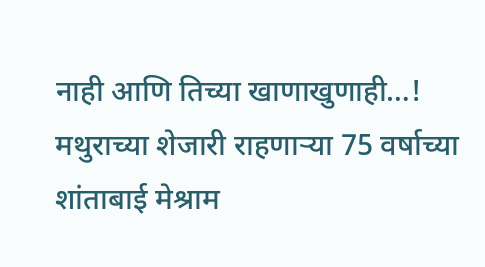नाही आणि तिच्या खाणाखुणाही…! मथुराच्या शेजारी राहणाऱ्या 75 वर्षाच्या शांताबाई मेश्राम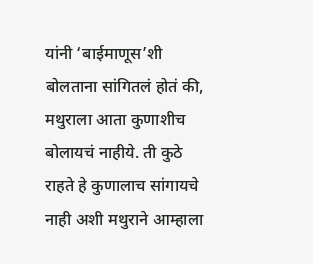यांनी ‘बाईमाणूस’शी बोलताना सांगितलं होतं की, मथुराला आता कुणाशीच बोलायचं नाहीये. ती कुठे राहते हे कुणालाच सांगायचे नाही अशी मथुराने आम्हाला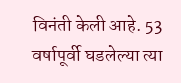विनंती केली आहे. 53 वर्षापूर्वी घडलेल्या त्या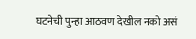घटनेची पुन्हा आठवण देखील नको असं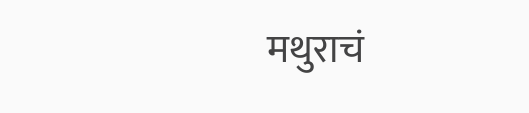मथुराचं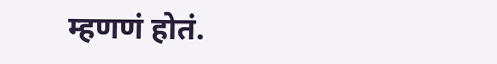म्हणणं होतं.